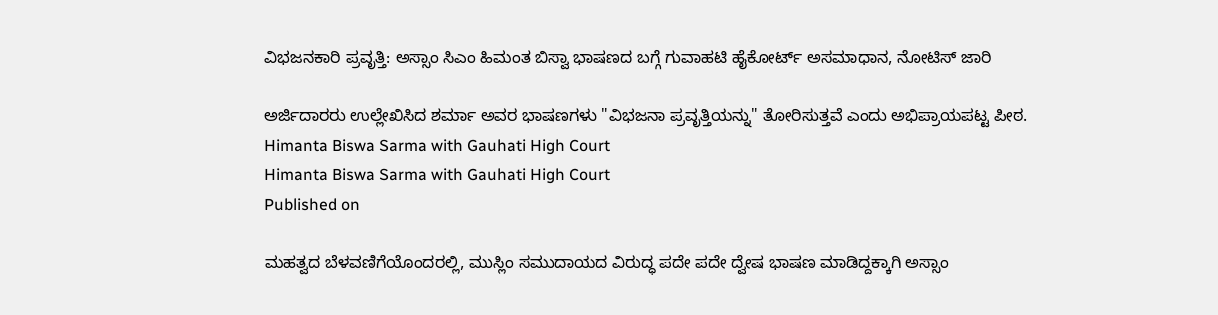ವಿಭಜನಕಾರಿ ಪ್ರವೃತ್ತಿ: ಅಸ್ಸಾಂ ಸಿಎಂ ಹಿಮಂತ ಬಿಸ್ವಾ ಭಾಷಣದ ಬಗ್ಗೆ ಗುವಾಹಟಿ ಹೈಕೋರ್ಟ್‌ ಅಸಮಾಧಾನ, ನೋಟಿಸ್‌ ಜಾರಿ

ಅರ್ಜಿದಾರರು ಉಲ್ಲೇಖಿಸಿದ ಶರ್ಮಾ ಅವರ ಭಾಷಣಗಳು "ವಿಭಜನಾ ಪ್ರವೃತ್ತಿಯನ್ನು" ತೋರಿಸುತ್ತವೆ ಎಂದು ಅಭಿಪ್ರಾಯಪಟ್ಟ ಪೀಠ.
Himanta Biswa Sarma with Gauhati High Court
Himanta Biswa Sarma with Gauhati High Court
Published on

ಮಹತ್ವದ ಬೆಳವಣಿಗೆಯೊಂದರಲ್ಲಿ, ಮುಸ್ಲಿಂ ಸಮುದಾಯದ ವಿರುದ್ಧ ಪದೇ ಪದೇ ದ್ವೇಷ ಭಾಷಣ ಮಾಡಿದ್ದಕ್ಕಾಗಿ ಅಸ್ಸಾಂ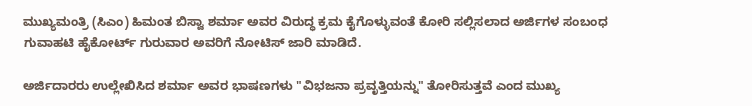ಮುಖ್ಯಮಂತ್ರಿ (ಸಿಎಂ) ಹಿಮಂತ ಬಿಸ್ವಾ ಶರ್ಮಾ ಅವರ ವಿರುದ್ಧ ಕ್ರಮ ಕೈಗೊಳ್ಳುವಂತೆ ಕೋರಿ ಸಲ್ಲಿಸಲಾದ ಅರ್ಜಿಗಳ ಸಂಬಂಧ ಗುವಾಹಟಿ ಹೈಕೋರ್ಟ್ ಗುರುವಾರ ಅವರಿಗೆ ನೋಟಿಸ್ ಜಾರಿ ಮಾಡಿದೆ.

ಅರ್ಜಿದಾರರು ಉಲ್ಲೇಖಿಸಿದ ಶರ್ಮಾ ಅವರ ಭಾಷಣಗಳು "ವಿಭಜನಾ ಪ್ರವೃತ್ತಿಯನ್ನು" ತೋರಿಸುತ್ತವೆ ಎಂದ ಮುಖ್ಯ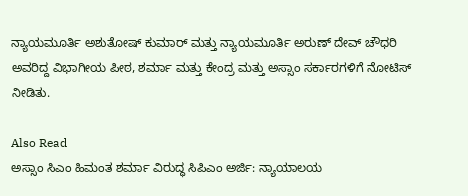ನ್ಯಾಯಮೂರ್ತಿ ಅಶುತೋಷ್ ಕುಮಾರ್ ಮತ್ತು ನ್ಯಾಯಮೂರ್ತಿ ಅರುಣ್ ದೇವ್ ಚೌಧರಿ ಅವರಿದ್ದ ವಿಭಾಗೀಯ ಪೀಠ, ಶರ್ಮಾ ಮತ್ತು ಕೇಂದ್ರ ಮತ್ತು ಅಸ್ಸಾಂ ಸರ್ಕಾರಗಳಿಗೆ ನೋಟಿಸ್‌ ನೀಡಿತು.

Also Read
ಅಸ್ಸಾಂ ಸಿಎಂ ಹಿಮಂತ ಶರ್ಮಾ ವಿರುದ್ಧ ಸಿಪಿಎಂ ಅರ್ಜಿ: ನ್ಯಾಯಾಲಯ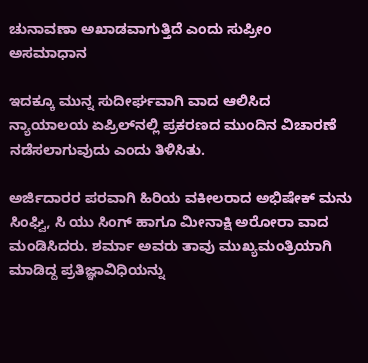ಚುನಾವಣಾ ಅಖಾಡವಾಗುತ್ತಿದೆ ಎಂದು ಸುಪ್ರೀಂ ಅಸಮಾಧಾನ

ಇದಕ್ಕೂ ಮುನ್ನ ಸುದೀರ್ಘವಾಗಿ ವಾದ ಆಲಿಸಿದ ನ್ಯಾಯಾಲಯ ಏಪ್ರಿಲ್‌ನಲ್ಲಿ ಪ್ರಕರಣದ ಮುಂದಿನ ವಿಚಾರಣೆ ನಡೆಸಲಾಗುವುದು ಎಂದು ತಿಳಿಸಿತು.

ಅರ್ಜಿದಾರರ ಪರವಾಗಿ ಹಿರಿಯ ವಕೀಲರಾದ ಅಭಿಷೇಕ್ ಮನು ಸಿಂಘ್ವಿ, ಸಿ ಯು ಸಿಂಗ್ ಹಾಗೂ ಮೀನಾಕ್ಷಿ ಅರೋರಾ ವಾದ ಮಂಡಿಸಿದರು. ಶರ್ಮಾ ಅವರು ತಾವು ಮುಖ್ಯಮಂತ್ರಿಯಾಗಿ ಮಾಡಿದ್ದ ಪ್ರತಿಜ್ಞಾವಿಧಿಯನ್ನು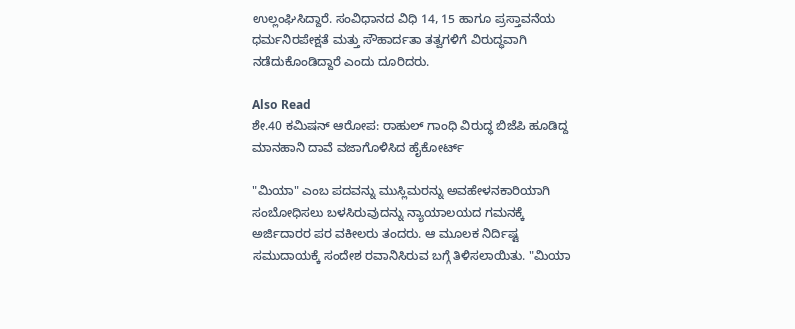ಉಲ್ಲಂಘಿಸಿದ್ದಾರೆ. ಸಂವಿಧಾನದ ವಿಧಿ 14, 15 ಹಾಗೂ ಪ್ರಸ್ತಾವನೆಯ ಧರ್ಮನಿರಪೇಕ್ಷತೆ ಮತ್ತು ಸೌಹಾರ್ದತಾ ತತ್ವಗಳಿಗೆ ವಿರುದ್ಧವಾಗಿ ನಡೆದುಕೊಂಡಿದ್ದಾರೆ ಎಂದು ದೂರಿದರು.

Also Read
ಶೇ.40 ಕಮಿಷನ್ ಆರೋಪ: ರಾಹುಲ್‌ ಗಾಂಧಿ ವಿರುದ್ಧ ಬಿಜೆಪಿ ಹೂಡಿದ್ದ ಮಾನಹಾನಿ ದಾವೆ ವಜಾಗೊಳಿಸಿದ ಹೈಕೋರ್ಟ್‌

"ಮಿಯಾ" ಎಂಬ ಪದವನ್ನು ಮುಸ್ಲಿಮರನ್ನು ಅವಹೇಳನಕಾರಿಯಾಗಿ ಸಂಬೋಧಿಸಲು ಬಳಸಿರುವುದನ್ನು ನ್ಯಾಯಾಲಯದ ಗಮನಕ್ಕೆ ಅರ್ಜಿದಾರರ ಪರ ವಕೀಲರು ತಂದರು. ಆ ಮೂಲಕ ನಿರ್ದಿಷ್ಟ ಸಮುದಾಯಕ್ಕೆ ಸಂದೇಶ ರವಾನಿಸಿರುವ ಬಗ್ಗೆ ತಿಳಿಸಲಾಯಿತು. "ಮಿಯಾ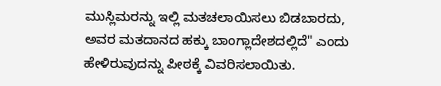ಮುಸ್ಲಿಮರನ್ನು ಇಲ್ಲಿ ಮತಚಲಾಯಿಸಲು ಬಿಡಬಾರದು, ಅವರ ಮತದಾನದ ಹಕ್ಕು ಬಾಂಗ್ಲಾದೇಶದಲ್ಲಿದೆ" ಎಂದು ಹೇಳಿರುವುದನ್ನು ಪೀಠಕ್ಕೆ ವಿವರಿಸಲಾಯಿತು.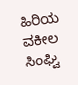ಹಿರಿಯ ವಕೀಲ ಸಿಂಘ್ವಿ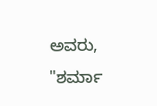ಅವರು, "ಶರ್ಮಾ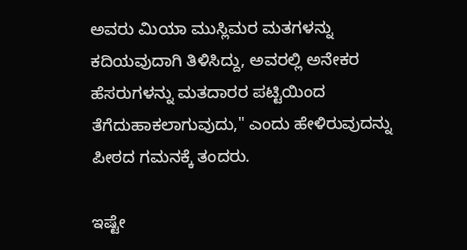ಅವರು ಮಿಯಾ ಮುಸ್ಲಿಮರ ಮತಗಳನ್ನು ಕದಿಯವುದಾಗಿ ತಿಳಿಸಿದ್ದು, ಅವರಲ್ಲಿ ಅನೇಕರ ಹೆಸರುಗಳನ್ನು ಮತದಾರರ ಪಟ್ಟಿಯಿಂದ ತೆಗೆದುಹಾಕಲಾಗುವುದು," ಎಂದು ಹೇಳಿರುವುದನ್ನು ಪೀಠದ ಗಮನಕ್ಕೆ ತಂದರು.

ಇಷ್ಟೇ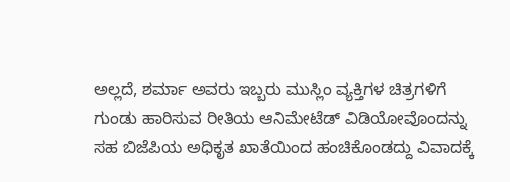ಅಲ್ಲದೆ, ಶರ್ಮಾ ಅವರು ಇಬ್ಬರು ಮುಸ್ಲಿಂ ವ್ಯಕ್ತಿಗಳ ಚಿತ್ರಗಳಿಗೆ ಗುಂಡು ಹಾರಿಸುವ ರೀತಿಯ ಆನಿಮೇಟೆಡ್‌ ವಿಡಿಯೋವೊಂದನ್ನು ಸಹ ಬಿಜೆಪಿಯ ಅಧಿಕೃತ ಖಾತೆಯಿಂದ ಹಂಚಿಕೊಂಡದ್ದು ವಿವಾದಕ್ಕೆ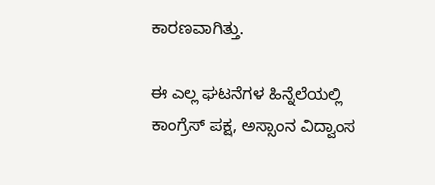ಕಾರಣವಾಗಿತ್ತು.

ಈ ಎಲ್ಲ ಘಟನೆಗಳ ಹಿನ್ನೆಲೆಯಲ್ಲಿ ಕಾಂಗ್ರೆಸ್ ಪಕ್ಷ, ಅಸ್ಸಾಂನ ವಿದ್ವಾಂಸ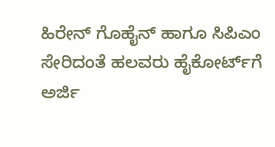ಹಿರೇನ್ ಗೊಹೈನ್ ಹಾಗೂ ಸಿಪಿಎಂ ಸೇರಿದಂತೆ ಹಲವರು ಹೈಕೋರ್ಟ್‌ಗೆ ಅರ್ಜಿ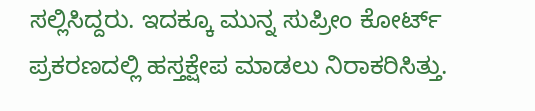ಸಲ್ಲಿಸಿದ್ದರು. ಇದಕ್ಕೂ ಮುನ್ನ ಸುಪ್ರೀಂ ಕೋರ್ಟ್‌ ಪ್ರಕರಣದಲ್ಲಿ ಹಸ್ತಕ್ಷೇಪ ಮಾಡಲು ನಿರಾಕರಿಸಿತ್ತು.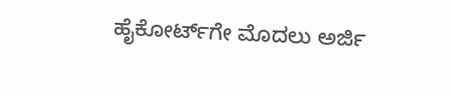ಹೈಕೋರ್ಟ್‌ಗೇ ಮೊದಲು ಅರ್ಜಿ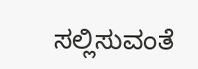ಸಲ್ಲಿಸುವಂತೆ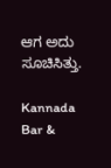ಆಗ ಅದು ಸೂಚಿಸಿತ್ತು.

Kannada Bar &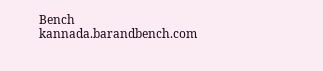Bench
kannada.barandbench.com